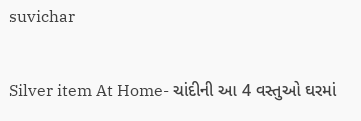suvichar

Silver item At Home- ચાંદીની આ 4 વસ્તુઓ ઘરમાં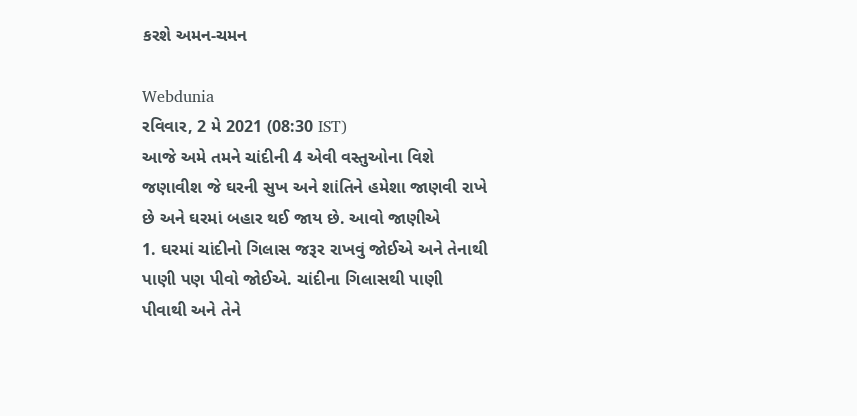કરશે અમન-ચમન

Webdunia
રવિવાર, 2 મે 2021 (08:30 IST)
આજે અમે તમને ચાંદીની 4 એવી વસ્તુઓના વિશે જણાવીશ જે ઘરની સુખ અને શાંતિને હમેશા જાણવી રાખે છે અને ઘરમાં બહાર થઈ જાય છે. આવો જાણીએ
1. ઘરમાં ચાંદીનો ગિલાસ જરૂર રાખવું જોઈએ અને તેનાથી પાણી પણ પીવો જોઈએ. ચાંદીના ગિલાસથી પાણી પીવાથી અને તેને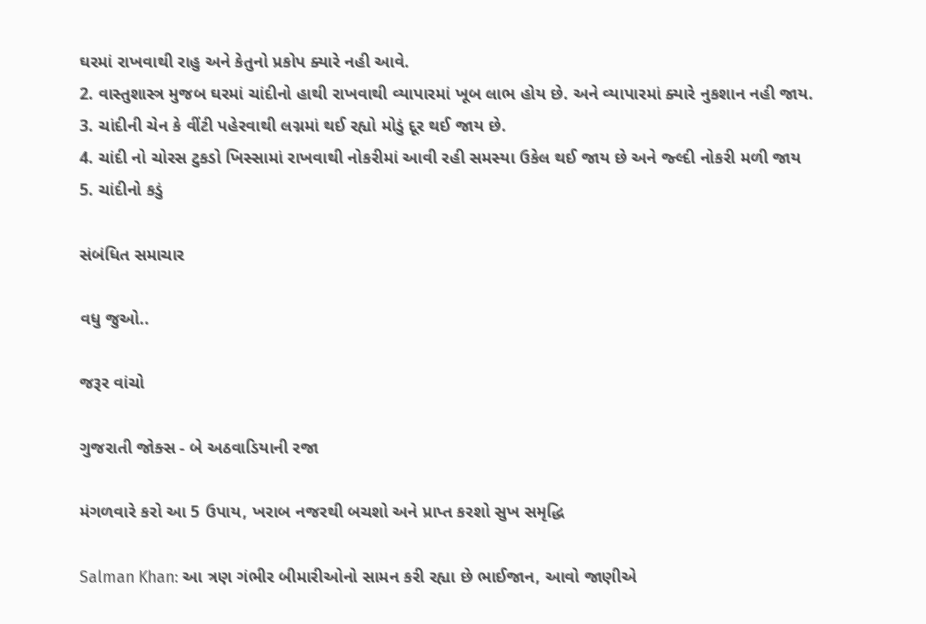ઘરમાં રાખવાથી રાહુ અને કેતુનો પ્રકોપ ક્યારે નહી આવે.
2. વાસ્તુશાસ્ત્ર મુજબ ઘરમાં ચાંદીનો હાથી રાખવાથી વ્યાપારમાં ખૂબ લાભ હોય છે. અને વ્યાપારમાં ક્યારે નુકશાન નહી જાય.
3. ચાંદીની ચેન કે વીંટી પહેરવાથી લગ્નમાં થઈ રહ્યો મોડું દૂર થઈ જાય છે.
4. ચાંદી નો ચોરસ ટુકડો ખિસ્સામાં રાખવાથી નોકરીમાં આવી રહી સમસ્યા ઉકેલ થઈ જાય છે અને જ્લ્દી નોકરી મળી જાય
5. ચાંદીનો કડું

સંબંધિત સમાચાર

વધુ જુઓ..

જરૂર વાંચો

ગુજરાતી જોક્સ - બે અઠવાડિયાની રજા

મંગળવારે કરો આ 5 ઉપાય, ખરાબ નજરથી બચશો અને પ્રાપ્ત કરશો સુખ સમૃદ્ધિ

Salman Khan: આ ત્રણ ગંભીર બીમારીઓનો સામન કરી રહ્યા છે ભાઈજાન, આવો જાણીએ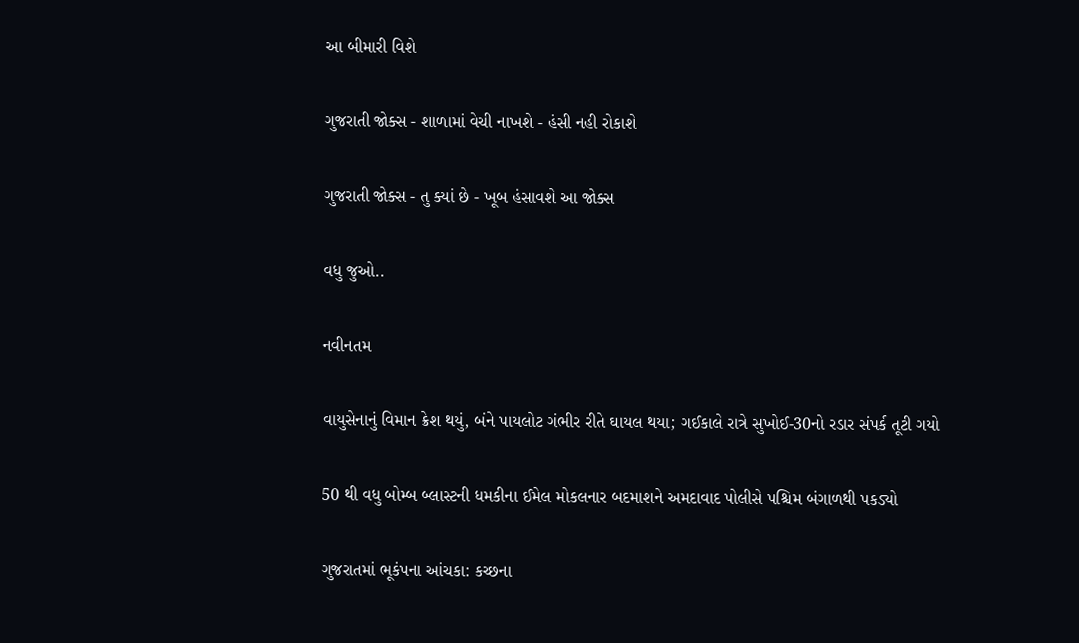આ બીમારી વિશે

ગુજરાતી જોક્સ - શાળામાં વેચી નાખશે - હંસી નહી રોકાશે

ગુજરાતી જોક્સ - તુ ક્યાં છે - ખૂબ હંસાવશે આ જોક્સ

વધુ જુઓ..

નવીનતમ

વાયુસેનાનું વિમાન ક્રેશ થયું, બંને પાયલોટ ગંભીર રીતે ઘાયલ થયા; ગઈકાલે રાત્રે સુખોઈ-30નો રડાર સંપર્ક તૂટી ગયો

50 થી વધુ બોમ્બ બ્લાસ્ટની ધમકીના ઈમેલ મોકલનાર બદમાશને અમદાવાદ પોલીસે પશ્ચિમ બંગાળથી પકડ્યો

ગુજરાતમાં ભૂકંપના આંચકા: કચ્છના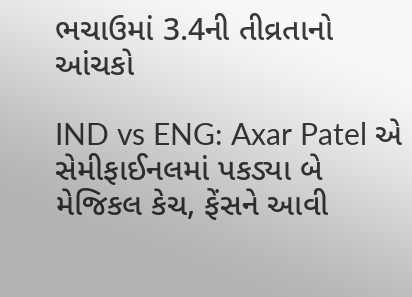ભચાઉમાં 3.4ની તીવ્રતાનો આંચકો

IND vs ENG: Axar Patel એ સેમીફાઈનલમાં પકડ્યા બે મેજિકલ કેચ, ફેંસને આવી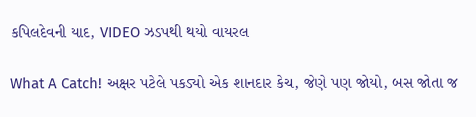કપિલદેવની યાદ, VIDEO ઝડપથી થયો વાયરલ

What A Catch! અક્ષર પટેલે પકડ્યો એક શાનદાર કેચ, જેણે પણ જોયો, બસ જોતા જ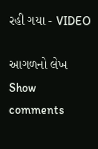રહી ગયા - VIDEO

આગળનો લેખ
Show comments